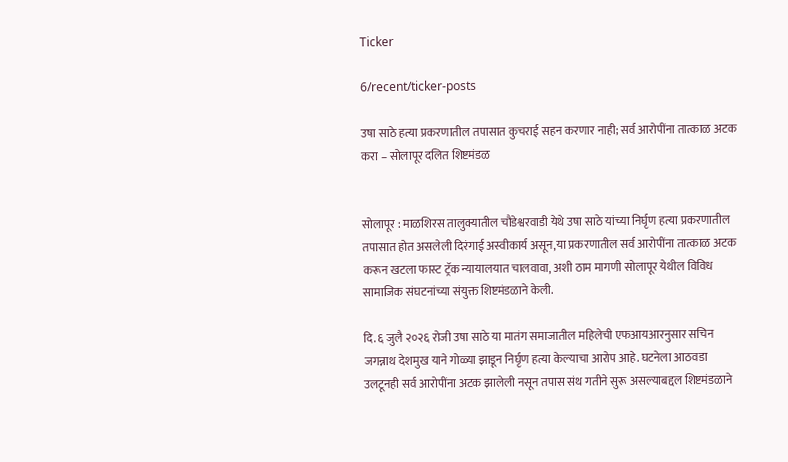Ticker

6/recent/ticker-posts

उषा साठे हत्या प्रकरणातील तपासात कुचराई सहन करणार नाही; सर्व आरोपींना तात्काळ अटक करा – सोलापूर दलित शिष्टमंडळ


सोलापूर : माळशिरस तालुक्यातील चौडेश्वरवाडी येथे उषा साठे यांच्या निर्घृण हत्या प्रकरणातील तपासात होत असलेली दिरंगाई अस्वीकार्य असून,या प्रकरणातील सर्व आरोपींना तात्काळ अटक करून खटला फास्ट ट्रॅक न्यायालयात चालवावा, अशी ठाम मागणी सोलापूर येथील विविध सामाजिक संघटनांच्या संयुक्त शिष्टमंडळाने केली.

दि. ६ जुलै २०२६ रोजी उषा साठे या मातंग समाजातील महिलेची एफआयआरनुसार सचिन जगन्नाथ देशमुख याने गोळ्या झाडून निर्घृण हत्या केल्याचा आरोप आहे. घटनेला आठवडा उलटूनही सर्व आरोपींना अटक झालेली नसून तपास संथ गतीने सुरू असल्याबद्दल शिष्टमंडळाने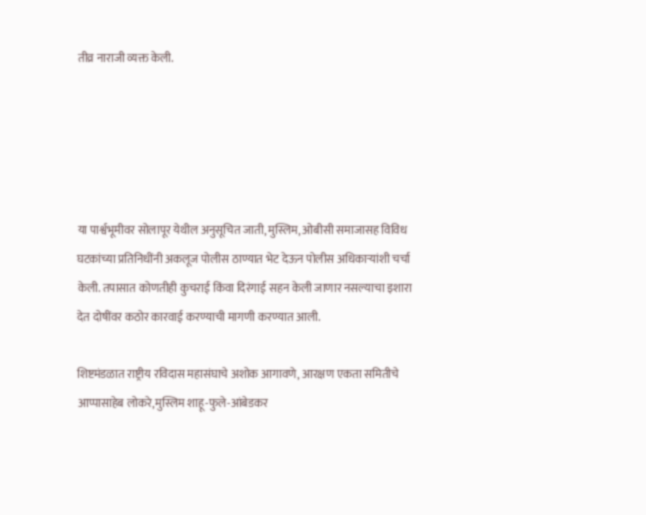तीव्र नाराजी व्यक्त केली.





या पार्श्वभूमीवर सोलापूर येथील अनुसूचित जाती, मुस्लिम, ओबीसी समाजासह विविध घटकांच्या प्रतिनिधींनी अकलूज पोलीस ठाण्यात भेट देऊन पोलीस अधिकाऱ्यांशी चर्चा केली. तपासात कोणतीही कुचराई किंवा दिरंगाई सहन केली जाणार नसल्याचा इशारा देत दोषींवर कठोर कारवाई करण्याची मागणी करण्यात आली.

शिष्टमंडळात राष्ट्रीय रविदास महासंघाचे अशोक आगावणे, आरक्षण एकता समितीचे आप्पासाहेब लोकरे,मुस्लिम शाहू-फुले-आंबेडकर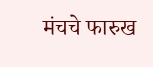मंचचे फारुख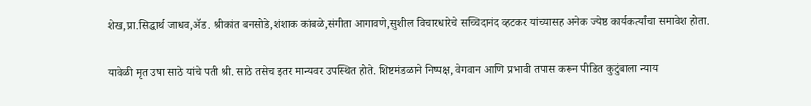शेख,प्रा.सिद्धार्थ जाधव,ॲड. श्रीकांत बनसोडे,शंशाक कांबळे,संगीता आगावणे,सुशील विचारधारेचे सच्चिदानंद व्हटकर यांच्यासह अनेक ज्येष्ठ कार्यकर्त्यांचा समावेश होता.

यावेळी मृत उषा साठे यांचे पती श्री. साठे तसेच इतर मान्यवर उपस्थित होते. शिष्टमंडळाने निष्पक्ष, वेगवान आणि प्रभावी तपास करून पीडित कुटुंबाला न्याय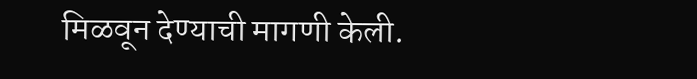मिळवून देण्याची मागणी केली.